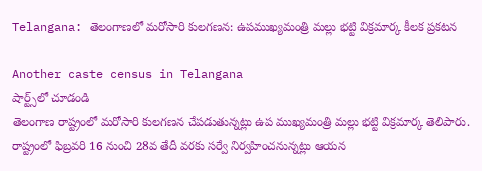Telangana: తెలంగాణలో మరోసారి కులగణన: ఉపముఖ్యమంత్రి మల్లు భట్టి విక్రమార్క కీలక ప్రకటన

Another caste census in Telangana
షార్ట్స్‌లో చూడండి
తెలంగాణ రాష్ట్రంలో మరోసారి కులగణన చేపడుతున్నట్లు ఉప ముఖ్యమంత్రి మల్లు భట్టి విక్రమార్క తెలిపారు. రాష్ట్రంలో ఫిబ్రవరి 16 నుంచి 28వ తేదీ వరకు సర్వే నిర్వహించనున్నట్లు ఆయన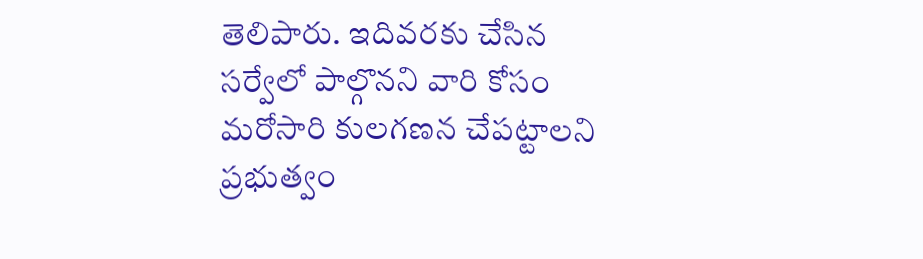తెలిపారు. ఇదివరకు చేసిన సర్వేలో పాల్గొనని వారి కోసం మరోసారి కులగణన చేపట్టాలని ప్రభుత్వం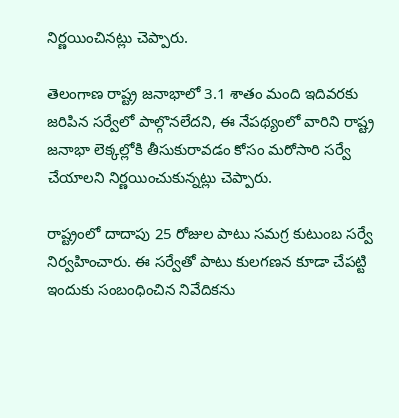నిర్ణయించినట్లు చెప్పారు.

తెలంగాణ రాష్ట్ర జనాభాలో 3.1 శాతం మంది ఇదివరకు జరిపిన సర్వేలో పాల్గొనలేదని, ఈ నేపథ్యంలో వారిని రాష్ట్ర జనాభా లెక్కల్లోకి తీసుకురావడం కోసం మరోసారి సర్వే చేయాలని నిర్ణయించుకున్నట్లు చెప్పారు.

రాష్ట్రంలో దాదాపు 25 రోజుల పాటు సమగ్ర కుటుంబ సర్వే నిర్వహించారు. ఈ సర్వేతో పాటు కులగణన కూడా చేపట్టి ఇందుకు సంబంధించిన నివేదికను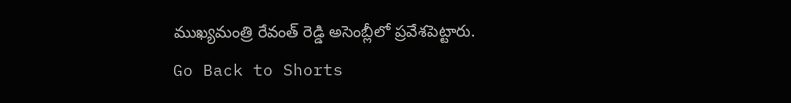ముఖ్యమంత్రి రేవంత్ రెడ్డి అసెంబ్లీలో ప్రవేశపెట్టారు.
Go Back to Shorts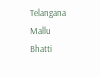Telangana
Mallu Bhatti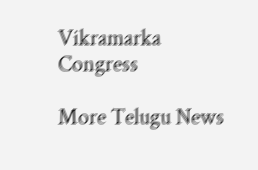Vikramarka
Congress

More Telugu News